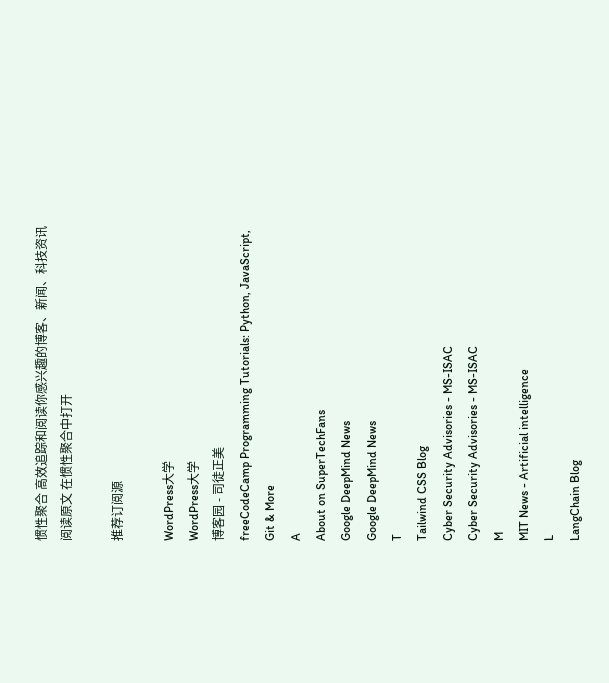惯性聚合 高效追踪和阅读你感兴趣的博客、新闻、科技资讯
阅读原文 在惯性聚合中打开

推荐订阅源

WordPress大学
WordPress大学
博客园 - 司徒正美
freeCodeCamp Programming Tutorials: Python, JavaScript, Git & More
A
About on SuperTechFans
Google DeepMind News
Google DeepMind News
T
Tailwind CSS Blog
Cyber Security Advisories - MS-ISAC
Cyber Security Advisories - MS-ISAC
M
MIT News - Artificial intelligence
L
LangChain Blog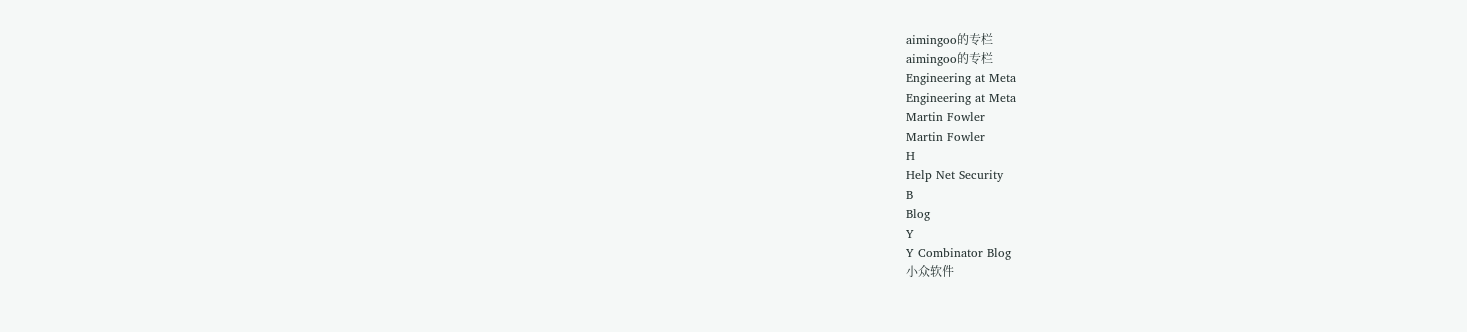aimingoo的专栏
aimingoo的专栏
Engineering at Meta
Engineering at Meta
Martin Fowler
Martin Fowler
H
Help Net Security
B
Blog
Y
Y Combinator Blog
小众软件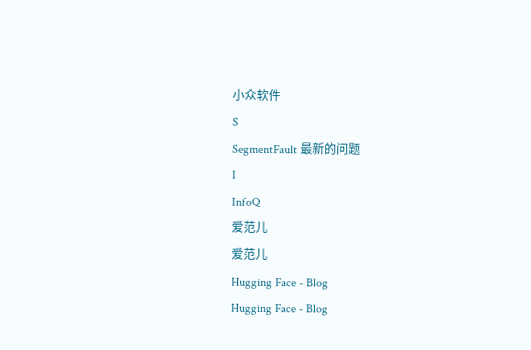小众软件
S
SegmentFault 最新的问题
I
InfoQ
爱范儿
爱范儿
Hugging Face - Blog
Hugging Face - Blog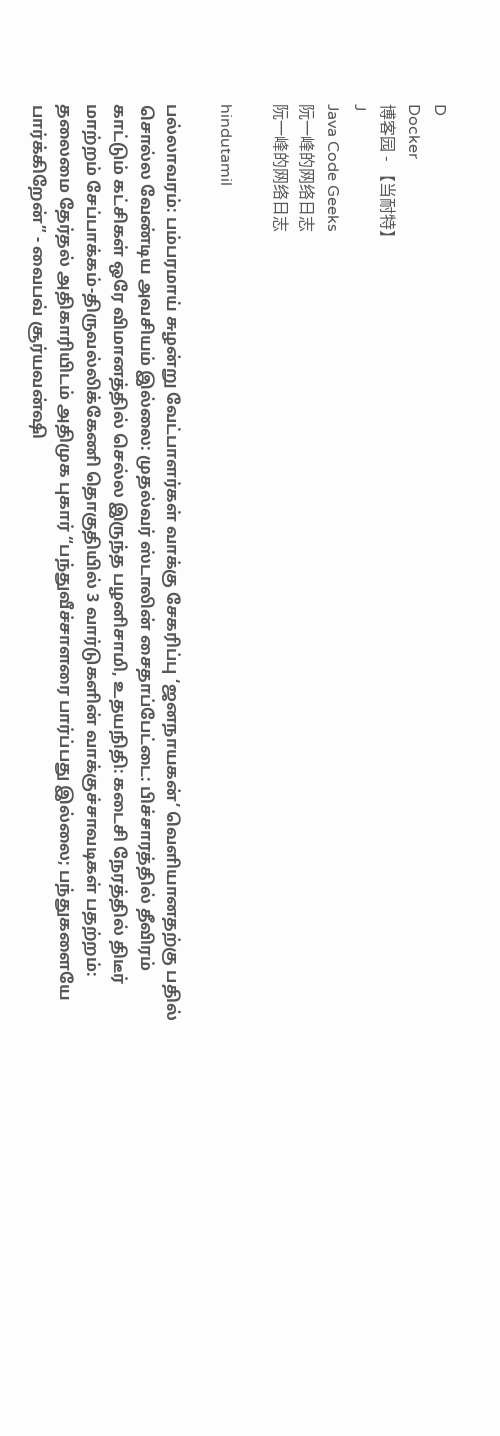D
Docker
博客园 - 【当耐特】
J
Java Code Geeks
阮一峰的网络日志
阮一峰的网络日志

hindutamil

பல்லாவரம்: பம்பரமாய் சுழன்று வேட்பாளர்கள் வாக்கு சேகரிப்பு ‘ஜனநாயகன்’ வெளியானதற்கு பதில் சொல்ல வேண்டிய அவசியம் இல்லை: முதல்வர் ஸ்டாலின் சைதாப்பேட்டை: பிச்சாரத்தில் தீவிரம் காட்டும் கட்சிகள் ஒரே விமானத்தில் செல்ல இருந்த பழனிசாமி, உதயநிதி: கடைசி நேரத்தில் திடீர் மாற்றம் சேப்பாக்கம்-திருவல்லிக்கேணி தொகுதியில் 3 வார்டுகளின் வாக்குச்சாவடிகள் பதற்றம்: தலைமை தேர்தல் அதிகாரியிடம் அதிமுக புகார் “பந்துவீச்சாளரை பார்ப்பது இல்லை; பந்துகளையே பார்க்கிறேன்” - வைபவ் சூர்யவன்ஷி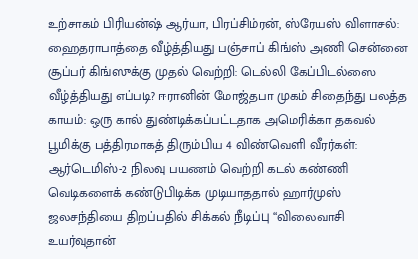உற்சாகம் பிரியன்ஷ் ஆர்யா, பிரப்சிம்ரன், ஸ்ரேயஸ் விளாசல்: ஹைதராபாத்தை வீழ்த்தியது பஞ்சாப் கிங்ஸ் அணி சென்னை சூப்பர் கிங்ஸுக்கு முதல் வெற்றி: டெல்லி கேப்பிடல்ஸை வீழ்த்தியது எப்படி? ஈரானின் மோஜ்தபா முகம் சிதைந்து பலத்த காயம்: ஒரு கால் துண்டிக்கப்பட்டதாக அமெரிக்கா தகவல் பூமிக்கு பத்திரமாகத் திரும்பிய 4 விண்வெளி வீரர்கள்: ஆர்டெமிஸ்-2 நிலவு பயணம் வெற்றி கடல் கண்ணி வெடிகளைக் கண்டுபிடிக்க முடியாததால் ஹார்முஸ் ஜலசந்தியை திறப்பதில் சிக்கல் நீடிப்பு “விலைவாசி உயர்வுதான்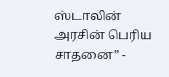ஸ்டாலின் அரசின் பெரிய சாதனை” -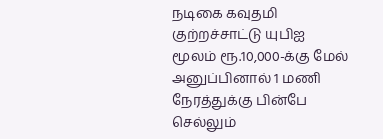நடிகை கவுதமி குற்றச்சாட்டு யுபிஐ மூலம் ரூ.10,000-க்கு மேல் அனுப்பினால் 1 மணி நேரத்துக்கு பின்பே செல்லும்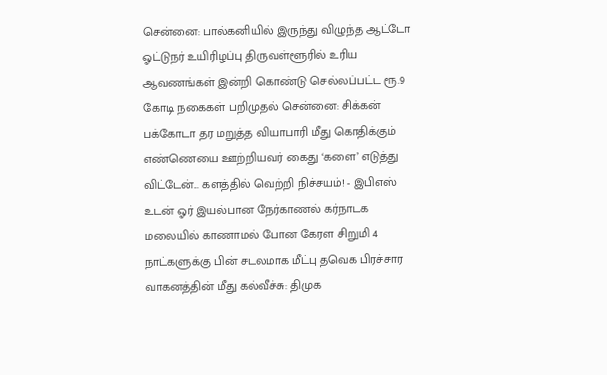சென்னை: பால்கனியில் இருந்து விழுந்த ஆட்டோ ஓட்டுநர் உயிரிழப்பு திருவள்ளூரில் உரிய ஆவணங்கள் இன்றி கொண்டு செல்லப்பட்ட ரூ.9 கோடி நகைகள் பறிமுதல் சென்னை: சிக்கன் பக்கோடா தர மறுத்த வியாபாரி மீது கொதிக்கும் எண்ணெயை ஊற்றியவர் கைது ‘களை’ எடுத்து விட்டேன்... களத்தில் வெற்றி நிச்சயம்! - இபிஎஸ் உடன் ஓர் இயல்பான நேர்காணல் கர்நாடக மலையில் காணாமல் போன கேரள சிறுமி 4 நாட்களுக்கு பின் சடலமாக மீட்பு தவெக பிரச்சார வாகனத்தின் மீது கல்வீச்சு: திமுக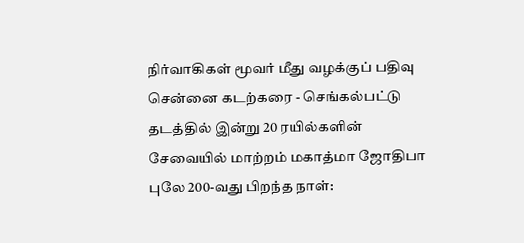நிர்வாகிகள் மூவர் மீது வழக்குப் பதிவு சென்னை கடற்கரை - செங்கல்பட்டு தடத்தில் இன்று 20 ரயில்களின் சேவையில் மாற்றம் மகாத்மா ஜோதிபா புலே 200-வது பிறந்த நாள்: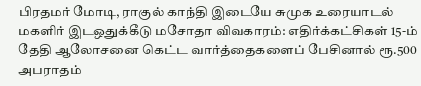பிரதமர் மோடி, ராகுல் காந்தி இடையே சுமுக உரையாடல் மகளிர் இடஒதுக்கீடு மசோதா விவகாரம்: எதிர்க்கட்சிகள் 15-ம் தேதி ஆலோசனை கெட்ட வார்த்தைகளைப் பேசினால் ரூ.500 அபராதம்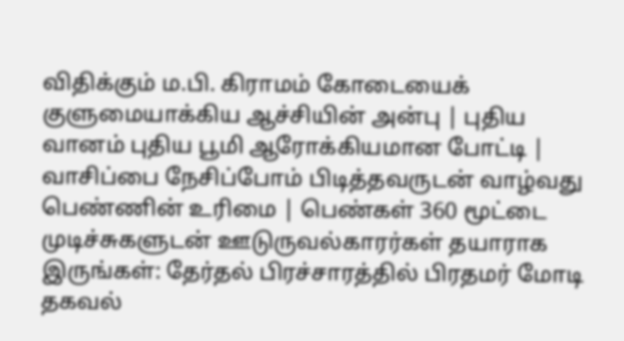விதிக்கும் ம.பி. கிராமம் கோடையைக் குளுமையாக்கிய ஆச்சியின் அன்பு | புதிய வானம் புதிய பூமி ஆரோக்கியமான போட்டி | வாசிப்பை நேசிப்போம் பிடித்தவருடன் வாழ்வது பெண்ணின் உரிமை | பெண்கள் 360 மூட்டை முடிச்சுகளுடன் ஊடுருவல்காரர்கள் தயாராக இருங்கள்: தேர்தல் பிரச்சாரத்தில் பிரதமர் மோடி தகவல்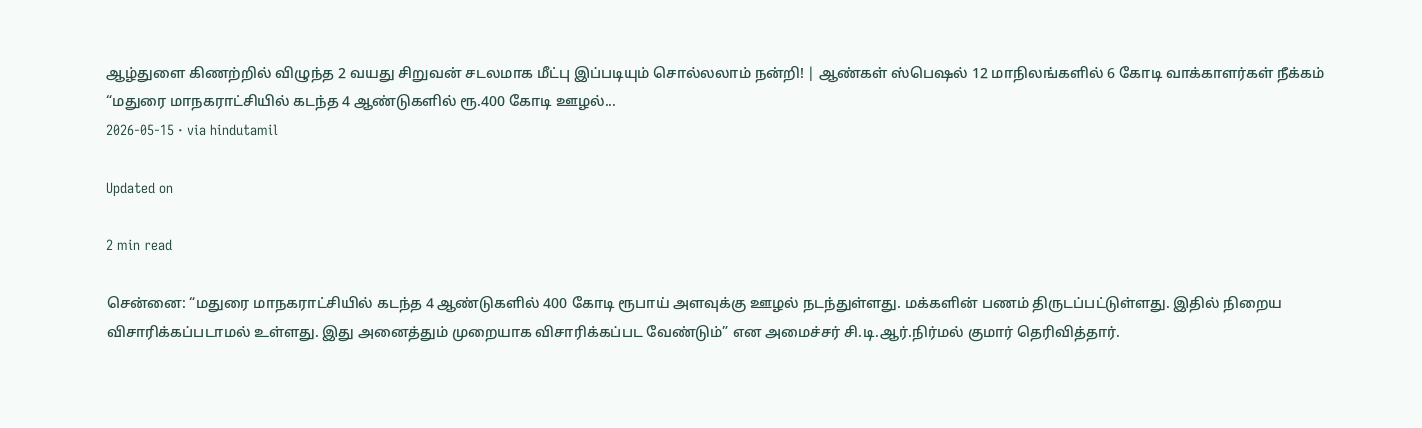ஆழ்துளை கிணற்றில் விழுந்த 2 வயது சிறுவன் சடலமாக மீட்பு இப்படியும் சொல்லலாம் நன்றி! | ஆண்கள் ஸ்பெஷல் 12 மாநிலங்களில் 6 கோடி வாக்காளர்கள் நீக்கம்
“மதுரை மாநகராட்சியில் கடந்த 4 ஆண்டுகளில் ரூ.400 கோடி ஊழல்...
2026-05-15 · via hindutamil

Updated on

2 min read

சென்னை: “மதுரை மாநகராட்சியில் கடந்த 4 ஆண்டுகளில் 400 கோடி ரூபாய் அளவுக்கு ஊழல் நடந்துள்ளது. மக்களின் பணம் திருடப்பட்டுள்ளது. இதில் நிறைய விசாரிக்கப்படாமல் உள்ளது. இது அனைத்தும் முறையாக விசாரிக்கப்பட வேண்டும்” என அமைச்சர் சி.டி.ஆர்.நிர்மல் குமார் தெரிவித்தார்.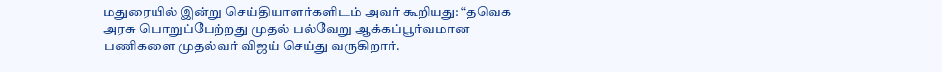மதுரையில் இன்று செய்தியாளர்களிடம் அவர் கூறியது: “தவெக அரசு பொறுப்பேற்றது முதல் பல்வேறு ஆக்கப்பூர்வமான பணிகளை முதல்வர் விஜய் செய்து வருகிறார்.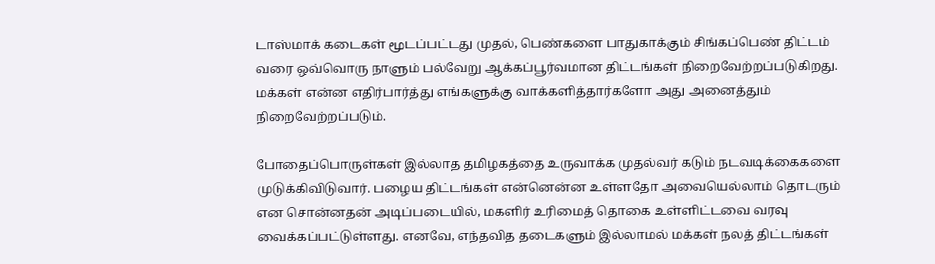டாஸ்மாக் கடைகள் மூடப்பட்டது முதல், பெண்களை பாதுகாக்கும் சிங்கப்பெண் திட்டம் வரை ஒவ்வொரு நாளும் பல்வேறு ஆக்கப்பூர்வமான திட்டங்கள் நிறைவேற்றப்படுகிறது. மக்கள் என்ன எதிர்பார்த்து எங்களுக்கு வாக்களித்தார்களோ அது அனைத்தும் நிறைவேற்றப்படும்.

போதைப்பொருள்கள் இல்லாத தமிழகத்தை உருவாக்க முதல்வர் கடும் நடவடிக்கைகளை முடுக்கிவிடுவார். பழைய திட்டங்கள் என்னென்ன உள்ளதோ அவையெல்லாம் தொடரும் என சொன்னதன் அடிப்படையில், மகளிர் உரிமைத் தொகை உள்ளிட்டவை வரவு வைக்கப்பட்டுள்ளது. எனவே, எந்தவித தடைகளும் இல்லாமல் மக்கள் நலத் திட்டங்கள்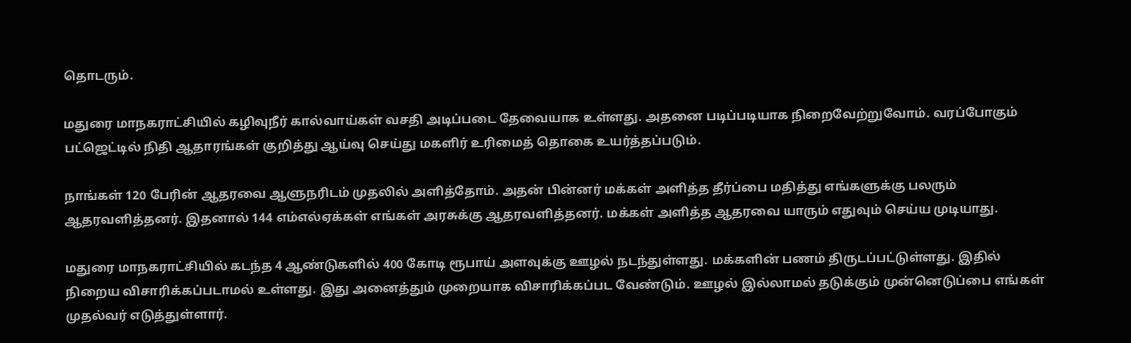தொடரும்.

மதுரை மாநகராட்சியில் கழிவுநீர் கால்வாய்கள் வசதி அடிப்படை தேவையாக உள்ளது. அதனை படிப்படியாக நிறைவேற்றுவோம். வரப்போகும் பட்ஜெட்டில் நிதி ஆதாரங்கள் குறித்து ஆய்வு செய்து மகளிர் உரிமைத் தொகை உயர்த்தப்படும்.

நாங்கள் 120 பேரின் ஆதரவை ஆளுநரிடம் முதலில் அளித்தோம். அதன் பின்னர் மக்கள் அளித்த தீர்ப்பை மதித்து எங்களுக்கு பலரும் ஆதரவளித்தனர். இதனால் 144 எம்எல்ஏக்கள் எங்கள் அரசுக்கு ஆதரவளித்தனர். மக்கள் அளித்த ஆதரவை யாரும் எதுவும் செய்ய முடியாது.

மதுரை மாநகராட்சியில் கடந்த 4 ஆண்டுகளில் 400 கோடி ரூபாய் அளவுக்கு ஊழல் நடந்துள்ளது. மக்களின் பணம் திருடப்பட்டுள்ளது. இதில் நிறைய விசாரிக்கப்படாமல் உள்ளது. இது அனைத்தும் முறையாக விசாரிக்கப்பட வேண்டும். ஊழல் இல்லாமல் தடுக்கும் முன்னெடுப்பை எங்கள் முதல்வர் எடுத்துள்ளார்.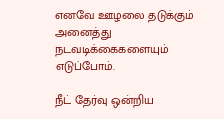எனவே ஊழலை தடுக்கும் அனைத்து நடவடிக்கைகளையும் எடுப்போம்.

நீட் தேர்வு ஒன்றிய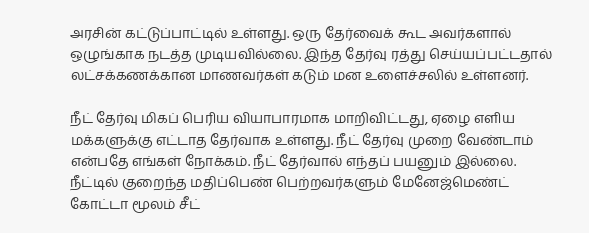அரசின் கட்டுப்பாட்டில் உள்ளது. ஒரு தேர்வைக் கூட அவர்களால் ஒழுங்காக நடத்த முடியவில்லை. இந்த தேர்வு ரத்து செய்யப்பட்டதால் லட்சக்கணக்கான மாணவர்கள் கடும் மன உளைச்சலில் உள்ளனர்.

நீட் தேர்வு மிகப் பெரிய வியாபாரமாக மாறிவிட்டது, ஏழை எளிய மக்களுக்கு எட்டாத தேர்வாக உள்ளது. நீட் தேர்வு முறை வேண்டாம் என்பதே எங்கள் நோக்கம். நீட் தேர்வால் எந்தப் பயனும் இல்லை. நீட்டில் குறைந்த மதிப்பெண் பெற்றவர்களும் மேனேஜ்மெண்ட் கோட்டா மூலம் சீட்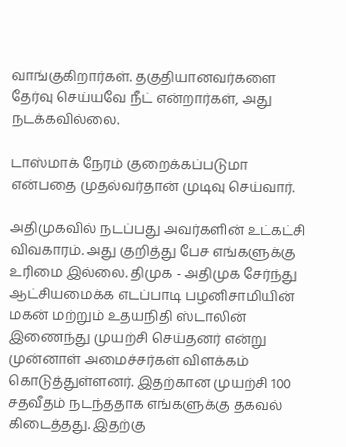வாங்குகிறார்கள். தகுதியானவர்களை தேர்வு செய்யவே நீட் என்றார்கள், அது நடக்கவில்லை.

டாஸ்மாக் நேரம் குறைக்கப்படுமா என்பதை முதல்வர்தான் முடிவு செய்வார்.

அதிமுகவில் நடப்பது அவர்களின் உட்கட்சி விவகாரம். அது குறித்து பேச எங்களுக்கு உரிமை இல்லை. திமுக - அதிமுக சேர்ந்து ஆட்சியமைக்க எடப்பாடி பழனிசாமியின் மகன் மற்றும் உதயநிதி ஸ்டாலின் இணைந்து முயற்சி செய்தனர் என்று முன்னாள் அமைச்சர்கள் விளக்கம் கொடுத்துள்ளனர். இதற்கான முயற்சி 100 சதவீதம் நடந்ததாக எங்களுக்கு தகவல் கிடைத்தது. இதற்கு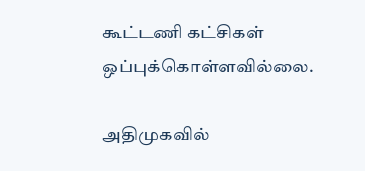கூட்டணி கட்சிகள் ஒப்புக்கொள்ளவில்லை.

அதிமுகவில்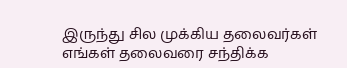இருந்து சில முக்கிய தலைவர்கள் எங்கள் தலைவரை சந்திக்க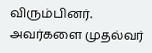விரும்பினர். அவர்களை முதல்வர்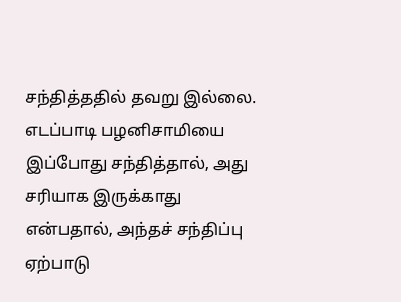சந்தித்ததில் தவறு இல்லை. எடப்பாடி பழனிசாமியை இப்போது சந்தித்தால், அது சரியாக இருக்காது என்பதால், அந்தச் சந்திப்பு ஏற்பாடு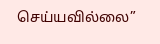செய்யவில்லை”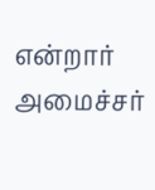என்றார் அமைச்சர்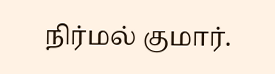நிர்மல் குமார்.